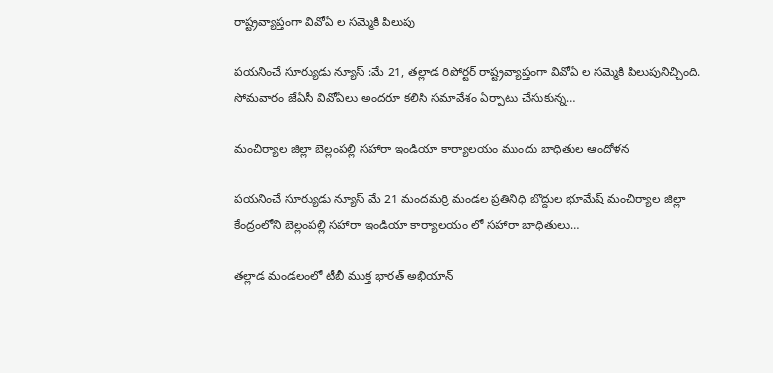రాష్ట్రవ్యాప్తంగా వివోఏ ల సమ్మెకి పిలుపు

పయనించే సూర్యుడు న్యూస్ :మే 21, తల్లాడ రిపోర్టర్ రాష్ట్రవ్యాప్తంగా వివోఏ ల సమ్మెకి పిలుపునిచ్చింది. సోమవారం జేఏసీ వివోఏలు అందరూ కలిసి సమావేశం ఏర్పాటు చేసుకున్న…

మంచిర్యాల జిల్లా బెల్లంపల్లి సహారా ఇండియా కార్యాలయం ముందు బాధితుల ఆందోళన

పయనించే సూర్యుడు న్యూస్ మే 21 మందమర్రి మండల ప్రతినిధి బొద్దుల భూమేష్ మంచిర్యాల జిల్లా కేంద్రంలోని బెల్లంపల్లి సహారా ఇండియా కార్యాలయం లో సహారా బాధితులు…

తల్లాడ మండలంలో టీబీ ముక్త భారత్ అభియాన్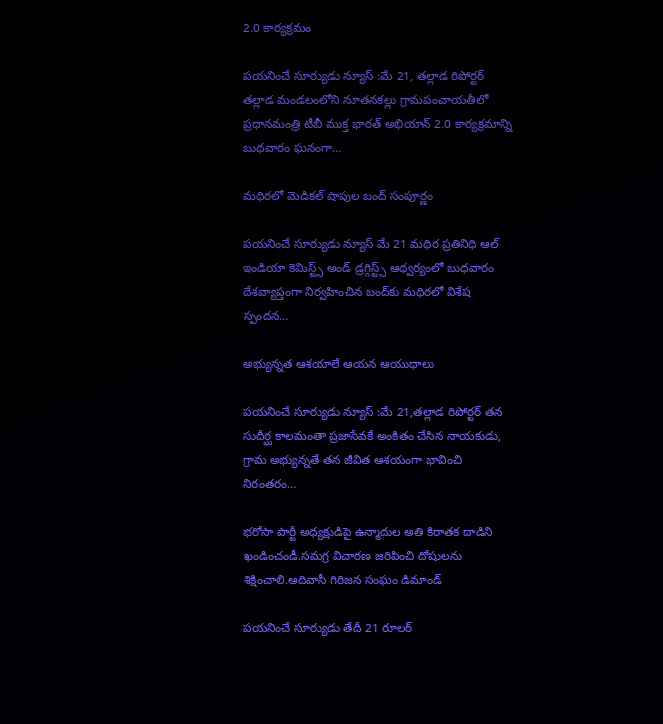2.0 కార్యక్రమం

పయనించే సూర్యుడు న్యూస్ :మే 21, తల్లాడ రిపోర్టర్ తల్లాడ మండలంలోని నూతనకల్లు గ్రామపంచాయతీలో ప్రధానమంత్రి టీబీ ముక్త భారత్ అభియాన్ 2.0 కార్యక్రమాన్ని బుధవారం ఘనంగా…

మధిరలో మెడికల్ షాపుల బంద్ సంపూర్ణం

పయనించే సూర్యుడు న్యూస్ మే 21 మధిర ప్రతినిధి ఆల్ ఇండియా కెమిస్ట్స్ అండ్ డ్రగ్గిస్ట్స్ ఆధ్వర్యంలో బుధవారం దేశవ్యాప్తంగా నిర్వహించిన బంద్‌కు మధిరలో విశేష స్పందన…

అభ్యున్నత ఆశయాలే ఆయన ఆయుధాలు

పయనించే సూర్యుడు న్యూస్ :మే 21,తల్లాడ రిపోర్టర్ తన సుదీర్ఘ కాలమంతా ప్రజాసేవకే అంకితం చేసిన నాయకుడు, గ్రామ అభ్యున్నతే తన జీవిత ఆశయంగా భావించి నిరంతరం…

భరోసా పార్టీ అధ్యక్షుడిపై ఉన్మాదుల అతి కిరాతక దాడిని ఖండించండీ.సమగ్ర విచారణ జరిపించి దోషులను శిక్షించాలి.ఆదివాసీ గిరిజన సంఘం డిమాండ్

పయనించే సూర్యుడు తేదీ 21 రూలర్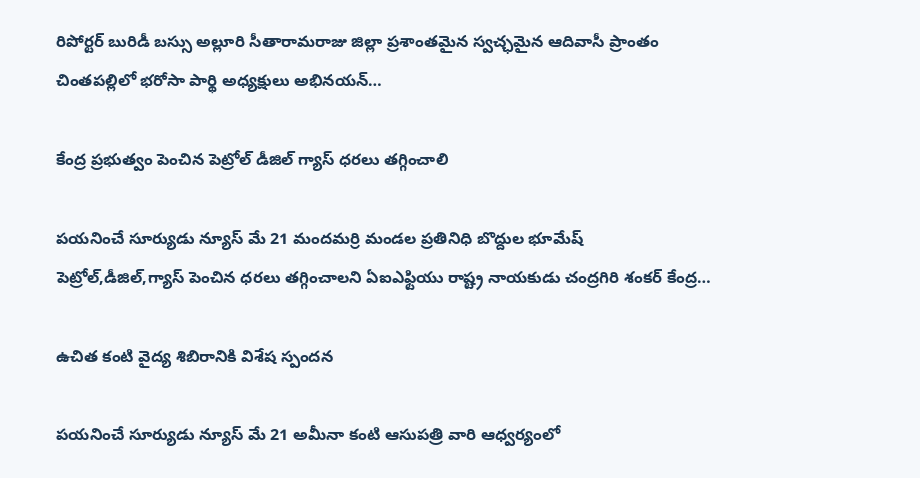రిపోర్టర్ బురిడీ బస్సు అల్లూరి సీతారామరాజు జిల్లా ప్రశాంతమైన స్వచ్ఛమైన ఆదివాసీ ప్రాంతం చింతపల్లిలో భరోసా పార్థి అధ్యక్షులు అభినయన్…

కేంద్ర ప్రభుత్వం పెంచిన పెట్రోల్ డీజిల్ గ్యాస్ ధరలు తగ్గించాలి

పయనించే సూర్యుడు న్యూస్ మే 21 మందమర్రి మండల ప్రతినిధి బొద్దుల భూమేష్ పెట్రోల్,డీజిల్,గ్యాస్ పెంచిన ధరలు తగ్గించాలని ఏఐఎఫ్టియు రాష్ట్ర నాయకుడు చంద్రగిరి శంకర్ కేంద్ర…

ఉచిత కంటి వైద్య శిబిరానికి విశేష స్పందన

పయనించే సూర్యుడు న్యూస్ మే 21 అమీనా కంటి ఆసుపత్రి వారి ఆధ్వర్యంలో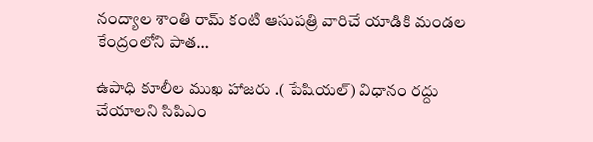నంద్యాల శాంతి రామ్ కంటి ఆసుపత్రి వారిచే యాడికి మండల కేంద్రంలోని పాత…

ఉపాధి కూలీల ముఖ హాజరు .( పేషియల్) విధానం రద్దు చేయాలని సిపిఎం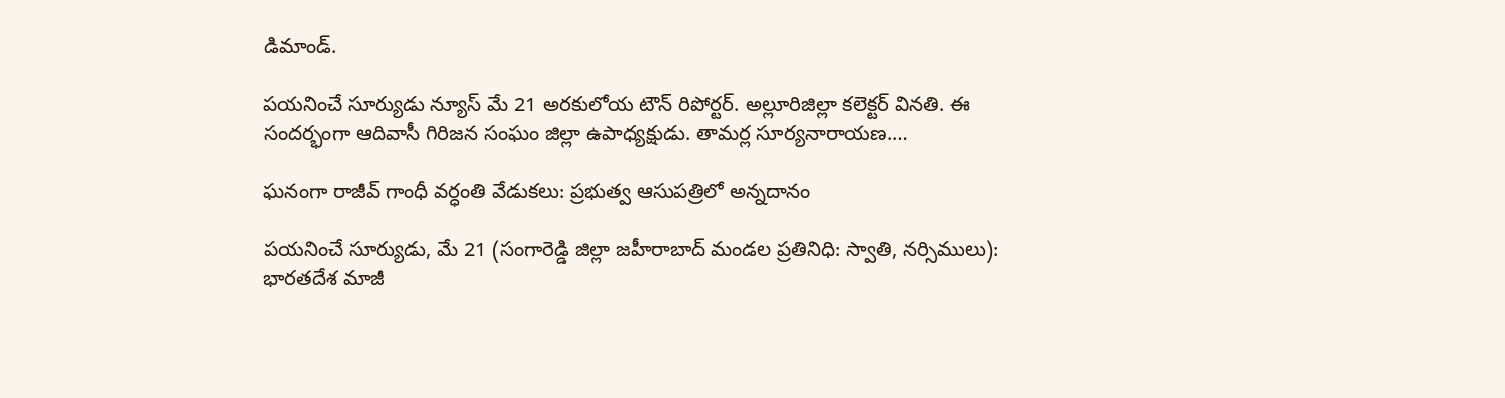డిమాండ్.

పయనించే సూర్యుడు న్యూస్ మే 21 అరకులోయ టౌన్ రిపోర్టర్. అల్లూరిజిల్లా కలెక్టర్ వినతి. ఈ సందర్భంగా ఆదివాసీ గిరిజన సంఘం జిల్లా ఉపాధ్యక్షుడు. తామర్ల సూర్యనారాయణ.…

ఘనంగా రాజీవ్ గాంధీ వర్ధంతి వేడుకలు: ప్రభుత్వ ఆసుపత్రిలో అన్నదానం

పయనించే సూర్యుడు, మే 21 (సంగారెడ్డి జిల్లా జహీరాబాద్ మండల ప్రతినిధి: స్వాతి, నర్సిములు): భారతదేశ మాజీ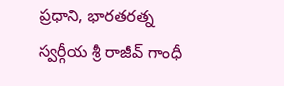ప్రధాని, భారతరత్న స్వర్గీయ శ్రీ రాజీవ్ గాంధీ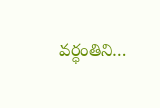వర్ధంతిని…